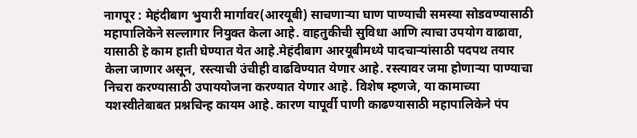नागपूर : मेहंदीबाग भुयारी मार्गावर(आरयूबी) साचणाऱ्या घाण पाण्याची समस्या सोडवण्यासाठी महापालिकेने सल्लागार नियुक्त केला आहे. वाहतुकीची सुविधा आणि त्याचा उपयोग वाढावा, यासाठी हे काम हाती घेण्यात येत आहे.मेहंदीबाग आरयूबीमध्ये पादचाऱ्यांसाठी पदपथ तयार केला जाणार असून, रस्त्याची उंचीही वाढविण्यात येणार आहे. रस्त्यावर जमा होणाऱ्या पाण्याचा निचरा करण्यासाठी उपाययोजना करण्यात येणार आहे. विशेष म्हणजे, या कामाच्या यशस्वीतेबाबत प्रश्नचिन्ह कायम आहे. कारण यापूर्वी पाणी काढण्यासाठी महापालिकेने पंप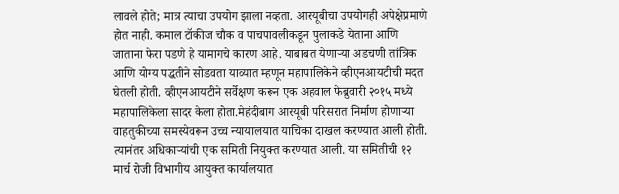लावले होते; मात्र त्याचा उपयोग झाला नव्हता. आरयूबीचा उपयोगही अपेक्षेप्रमाणे होत नाही. कमाल टॉकीज चौक व पाचपावलीकडून पुलाकडे येताना आणि जाताना फेरा पडणे हे यामागचे कारण आहे. याबाबत येणाऱ्या अडचणी तांत्रिक आणि योग्य पद्धतीने सोडवता याव्यात म्हणून महापालिकेने व्हीएनआयटीची मदत घेतली होती. व्हीएनआयटीने सर्वेक्षण करून एक अहवाल फेब्रुवारी २०१५ मध्ये महापालिकेला सादर केला होता.मेहंदीबाग आरयूबी परिसरात निर्माण होणाऱ्या वाहतुकीच्या समस्येवरून उच्च न्यायालयात याचिका दाखल करण्यात आली होती. त्यानंतर अधिकाऱ्यांची एक समिती नियुक्त करण्यात आली. या समितीची १२ मार्च रोजी विभागीय आयुक्त कार्यालयात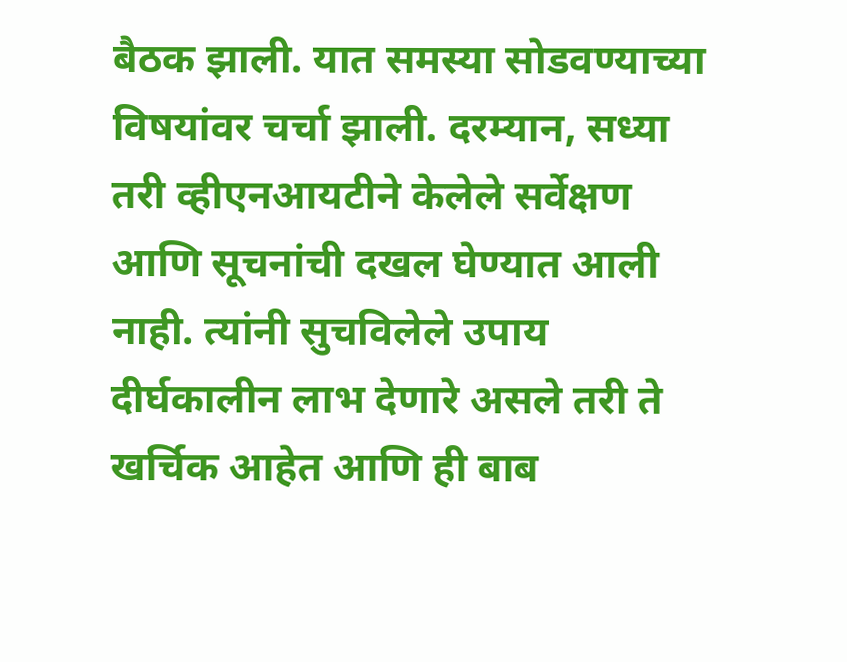बैठक झाली. यात समस्या सोडवण्याच्या विषयांवर चर्चा झाली. दरम्यान, सध्या तरी व्हीएनआयटीने केलेले सर्वेक्षण आणि सूचनांची दखल घेण्यात आली नाही. त्यांनी सुचविलेले उपाय दीर्घकालीन लाभ देणारे असले तरी ते खर्चिक आहेत आणि ही बाब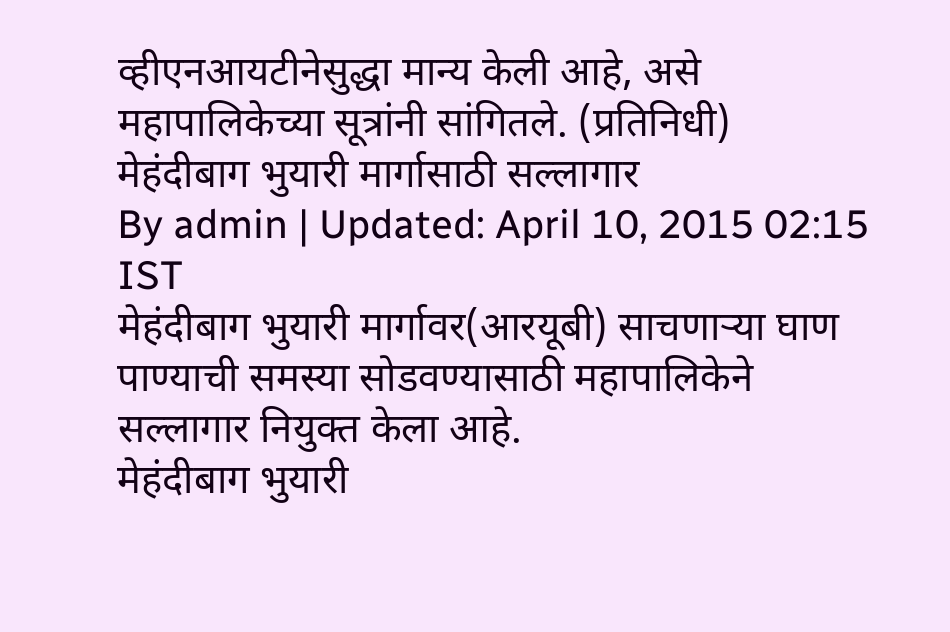व्हीएनआयटीनेसुद्धा मान्य केली आहे, असे महापालिकेच्या सूत्रांनी सांगितले. (प्रतिनिधी)
मेहंदीबाग भुयारी मार्गासाठी सल्लागार
By admin | Updated: April 10, 2015 02:15 IST
मेहंदीबाग भुयारी मार्गावर(आरयूबी) साचणाऱ्या घाण पाण्याची समस्या सोडवण्यासाठी महापालिकेने सल्लागार नियुक्त केला आहे.
मेहंदीबाग भुयारी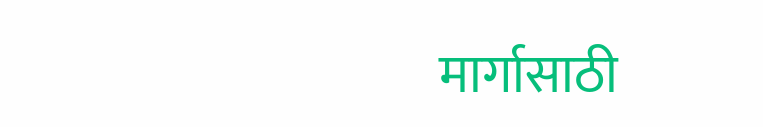मार्गासाठी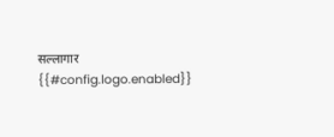सल्लागार
{{#config.logo.enabled}}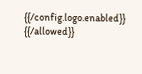{{/config.logo.enabled}}
{{/allowed}}